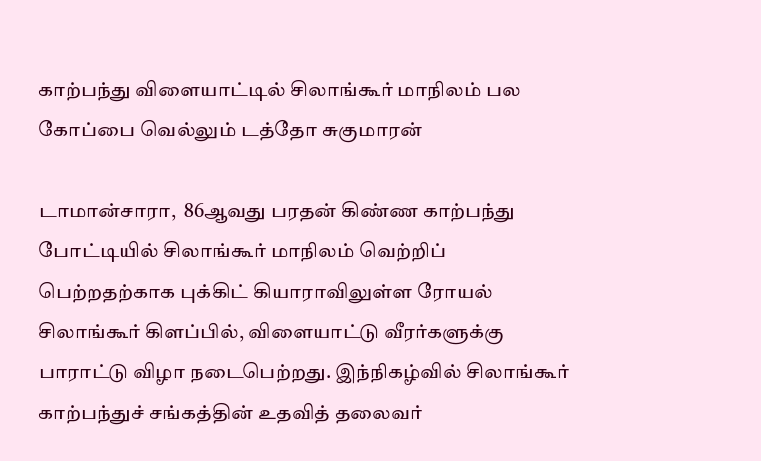காற்பந்து விளையாட்டில் சிலாங்கூர் மாநிலம் பல கோப்பை வெல்லும் டத்தோ சுகுமாரன்

டாமான்சாரா,  86ஆவது பரதன் கிண்ண காற்பந்து போட்டியில் சிலாங்கூர் மாநிலம் வெற்றிப் பெற்றதற்காக புக்கிட் கியாராவிலுள்ள ரோயல் சிலாங்கூர் கிளப்பில், விளையாட்டு வீரர்களுக்கு பாராட்டு விழா நடைபெற்றது. இந்நிகழ்வில் சிலாங்கூர் காற்பந்துச் சங்கத்தின் உதவித் தலைவர்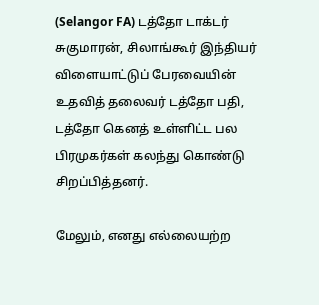(Selangor FA) டத்தோ டாக்டர் சுகுமாரன், சிலாங்கூர் இந்தியர் விளையாட்டுப் பேரவையின் உதவித் தலைவர் டத்தோ பதி, டத்தோ கெனத் உள்ளிட்ட பல பிரமுகர்கள் கலந்து கொண்டு சிறப்பித்தனர்.

மேலும், எனது எல்லையற்ற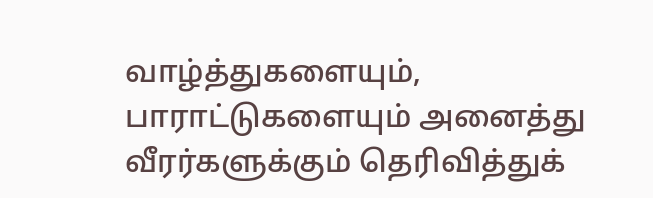வாழ்த்துகளையும், பாராட்டுகளையும் அனைத்து வீரர்களுக்கும் தெரிவித்துக்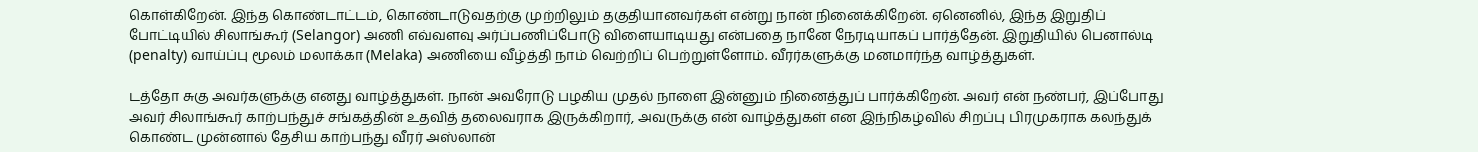கொள்கிறேன். இந்த கொண்டாட்டம், கொண்டாடுவதற்கு முற்றிலும் தகுதியானவர்கள் என்று நான் நினைக்கிறேன். ஏனெனில், இந்த இறுதிப் போட்டியில் சிலாங்கூர் (Selangor) அணி எவ்வளவு அர்ப்பணிப்போடு விளையாடியது என்பதை நானே நேரடியாகப் பார்த்தேன். இறுதியில் பெனால்டி (penalty) வாய்ப்பு மூலம் மலாக்கா (Melaka) அணியை வீழ்த்தி நாம் வெற்றிப் பெற்றுள்ளோம். வீரர்களுக்கு மனமார்ந்த வாழ்த்துகள்.

டத்தோ சுகு அவர்களுக்கு எனது வாழ்த்துகள். நான் அவரோடு பழகிய முதல் நாளை இன்னும் நினைத்துப் பார்க்கிறேன். அவர் என் நண்பர், இப்போது அவர் சிலாங்கூர் காற்பந்துச் சங்கத்தின் உதவித் தலைவராக இருக்கிறார், அவருக்கு என் வாழ்த்துகள் என இந்நிகழ்வில் சிறப்பு பிரமுகராக கலந்துக் கொண்ட முன்னால் தேசிய காற்பந்து வீரர் அஸ்லான்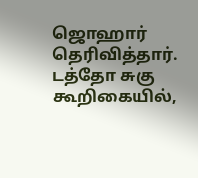ஜொஹார் தெரிவித்தார். டத்தோ சுகு கூறிகையில்,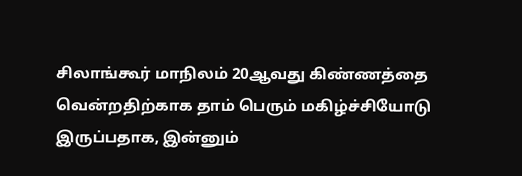சிலாங்கூர் மாநிலம் 20ஆவது கிண்ணத்தை வென்றதிற்காக தாம் பெரும் மகிழ்ச்சியோடு இருப்பதாக, இன்னும்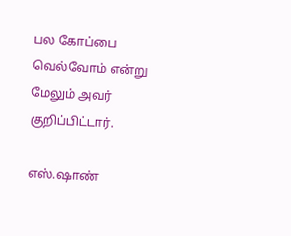பல கோப்பை வெல்வோம் என்று மேலும் அவர் குறிப்பிட்டார்.

எஸ்.ஷாண்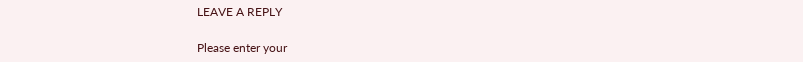LEAVE A REPLY

Please enter your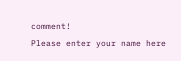comment!
Please enter your name here